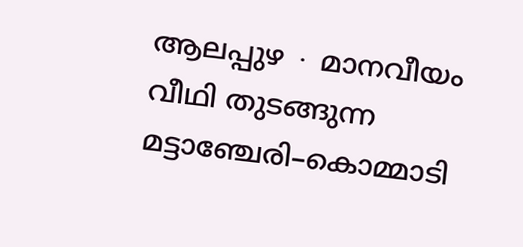ആലപ്പുഴ ∙ മാനവീയം വീഥി തുടങ്ങുന്ന മട്ടാഞ്ചേരി–കൊമ്മാടി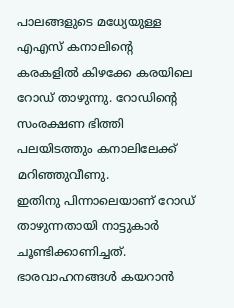പാലങ്ങളുടെ മധ്യേയുള്ള എഎസ് കനാലിന്റെ കരകളിൽ കിഴക്കേ കരയിലെ റോഡ് താഴുന്നു. റോഡിന്റെ സംരക്ഷണ ഭിത്തി പലയിടത്തും കനാലിലേക്ക് മറിഞ്ഞുവീണു.
ഇതിനു പിന്നാലെയാണ് റോഡ് താഴുന്നതായി നാട്ടുകാർ ചൂണ്ടിക്കാണിച്ചത്. ഭാരവാഹനങ്ങൾ കയറാൻ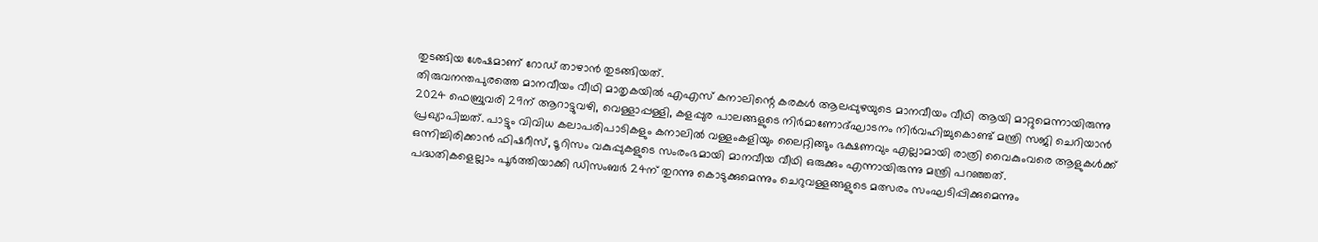തുടങ്ങിയ ശേഷമാണ് റോഡ് താഴാൻ തുടങ്ങിയത്.
തിരുവനന്തപുരത്തെ മാനവീയം വീഥി മാതൃകയിൽ എഎസ് കനാലിന്റെ കരകൾ ആലപ്പുഴയുടെ മാനവീയം വീഥി ആയി മാറ്റുമെന്നായിരുന്നു 2024 ഫെബ്രുവരി 29ന് ആറാട്ടുവഴി, വെള്ളാപ്പള്ളി, കളപ്പുര പാലങ്ങളുടെ നിർമാണോദ്ഘാടനം നിർവഹിച്ചുകൊണ്ട് മന്ത്രി സജി ചെറിയാൻ പ്രഖ്യാപിച്ചത്. പാട്ടും വിവിധ കലാപരിപാടികളും കനാലിൽ വള്ളംകളിയും ലൈറ്റിങ്ങും ഭക്ഷണവും എല്ലാമായി രാത്രി വൈകുംവരെ ആളുകൾക്ക് ഒന്നിച്ചിരിക്കാൻ ഫിഷറീസ്, ടൂറിസം വകുപ്പുകളുടെ സംരംഭമായി മാനവീയ വീഥി ഒരുക്കും എന്നായിരുന്നു മന്ത്രി പറഞ്ഞത്.
പദ്ധതികളെല്ലാം പൂർത്തിയാക്കി ഡിസംബർ 24ന് തുറന്നു കൊടുക്കുമെന്നും ചെറുവള്ളങ്ങളുടെ മത്സരം സംഘടിപ്പിക്കുമെന്നും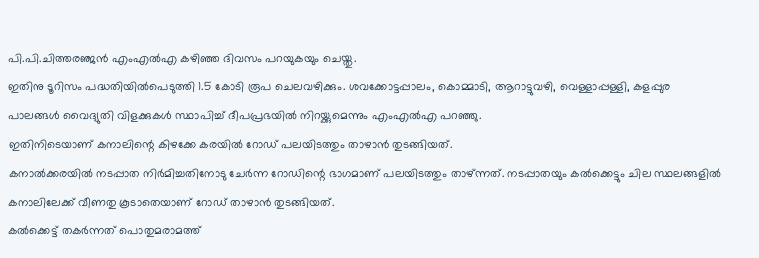പി.പി.ചിത്തരഞ്ജൻ എംഎൽഎ കഴിഞ്ഞ ദിവസം പറയുകയും ചെയ്തു.
ഇതിനു ടൂറിസം പദ്ധതിയിൽപെടുത്തി 1.5 കോടി രൂപ ചെലവഴിക്കും. ശവക്കോട്ടപ്പാലം, കൊമ്മാടി, ആറാട്ടുവഴി, വെള്ളാപ്പള്ളി, കളപ്പുര പാലങ്ങൾ വൈദ്യുതി വിളക്കുകൾ സ്ഥാപിച്ച് ദീപപ്രഭയിൽ നിറയ്ക്കുമെന്നും എംഎൽഎ പറഞ്ഞു.
ഇതിനിടെയാണ് കനാലിന്റെ കിഴക്കേ കരയിൽ റോഡ് പലയിടത്തും താഴാൻ തുടങ്ങിയത്.
കനാൽക്കരയിൽ നടപ്പാത നിർമിച്ചതിനോടു ചേർന്ന റോഡിന്റെ ഭാഗമാണ് പലയിടത്തും താഴ്ന്നത്. നടപ്പാതയും കൽക്കെട്ടും ചില സ്ഥലങ്ങളിൽ കനാലിലേക്ക് വീണതു കൂടാതെയാണ് റോഡ് താഴാൻ തുടങ്ങിയത്.
കൽക്കെട്ട് തകർന്നത് പൊതുമരാമത്ത്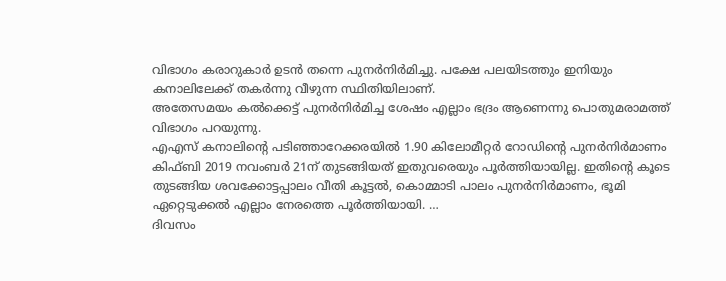വിഭാഗം കരാറുകാർ ഉടൻ തന്നെ പുനർനിർമിച്ചു. പക്ഷേ പലയിടത്തും ഇനിയും കനാലിലേക്ക് തകർന്നു വീഴുന്ന സ്ഥിതിയിലാണ്.
അതേസമയം കൽക്കെട്ട് പുനർനിർമിച്ച ശേഷം എല്ലാം ഭദ്രം ആണെന്നു പൊതുമരാമത്ത് വിഭാഗം പറയുന്നു.
എഎസ് കനാലിന്റെ പടിഞ്ഞാറേക്കരയിൽ 1.90 കിലോമീറ്റർ റോഡിന്റെ പുനർനിർമാണം കിഫ്ബി 2019 നവംബർ 21ന് തുടങ്ങിയത് ഇതുവരെയും പൂർത്തിയായില്ല. ഇതിന്റെ കൂടെ തുടങ്ങിയ ശവക്കോട്ടപ്പാലം വീതി കൂട്ടൽ, കൊമ്മാടി പാലം പുനർനിർമാണം, ഭൂമി ഏറ്റെടുക്കൽ എല്ലാം നേരത്തെ പൂർത്തിയായി. …
ദിവസം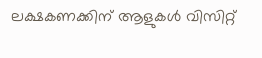ലക്ഷകണക്കിന് ആളുകൾ വിസിറ്റ്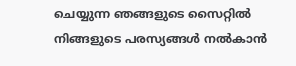ചെയ്യുന്ന ഞങ്ങളുടെ സൈറ്റിൽ നിങ്ങളുടെ പരസ്യങ്ങൾ നൽകാൻ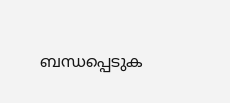ബന്ധപ്പെടുക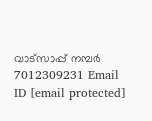വാട്സാപ്പ് നമ്പർ 7012309231 Email ID [email protected]